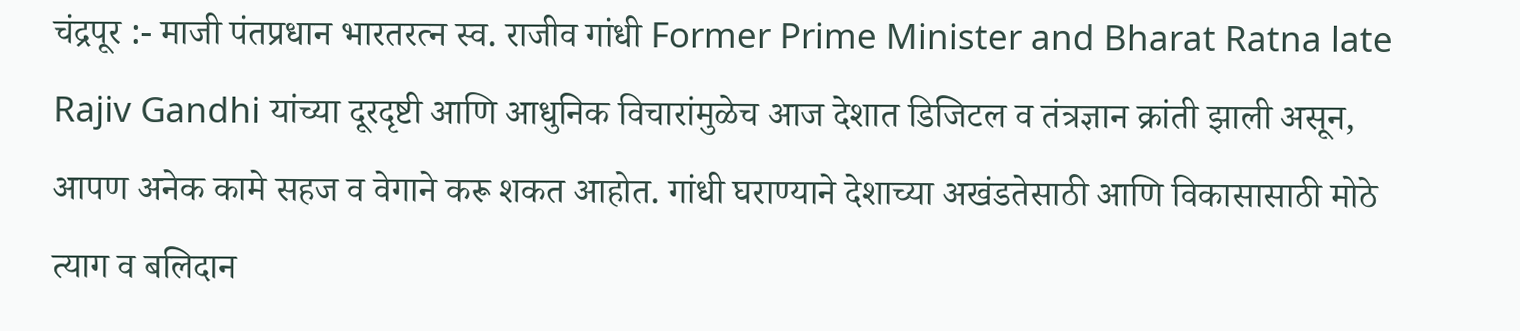चंद्रपूर :- माजी पंतप्रधान भारतरत्न स्व. राजीव गांधी Former Prime Minister and Bharat Ratna late Rajiv Gandhi यांच्या दूरदृष्टी आणि आधुनिक विचारांमुळेच आज देशात डिजिटल व तंत्रज्ञान क्रांती झाली असून, आपण अनेक कामे सहज व वेगाने करू शकत आहोत. गांधी घराण्याने देशाच्या अखंडतेसाठी आणि विकासासाठी मोठे त्याग व बलिदान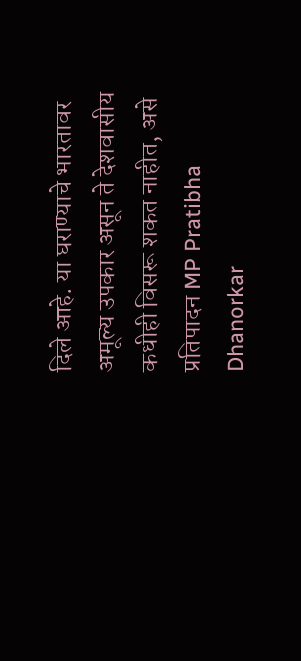दिले आहे. या घराण्याचे भारतावर अमूल्य उपकार असून ते देशवासीय कधीही विसरू शकत नाहीत, असे प्रतिपादन MP Pratibha Dhanorkar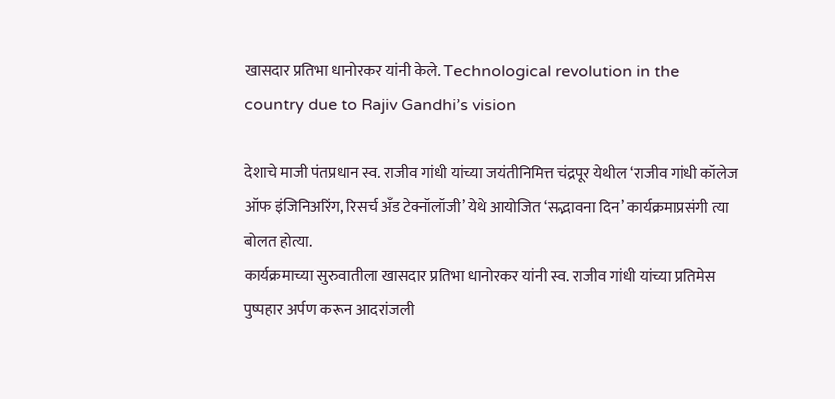खासदार प्रतिभा धानोरकर यांनी केले. Technological revolution in the country due to Rajiv Gandhi’s vision

देशाचे माजी पंतप्रधान स्व. राजीव गांधी यांच्या जयंतीनिमित्त चंद्रपूर येथील ‘राजीव गांधी कॉलेज ऑफ इंजिनिअरिंग, रिसर्च अँड टेक्नॉलॉजी’ येथे आयोजित ‘सद्भावना दिन’ कार्यक्रमाप्रसंगी त्या बोलत होत्या.
कार्यक्रमाच्या सुरुवातीला खासदार प्रतिभा धानोरकर यांनी स्व. राजीव गांधी यांच्या प्रतिमेस पुष्पहार अर्पण करून आदरांजली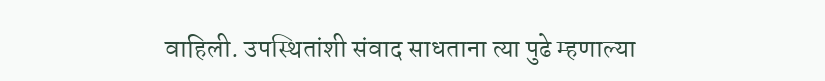वाहिली. उपस्थितांशी संवाद साधताना त्या पुढे म्हणाल्या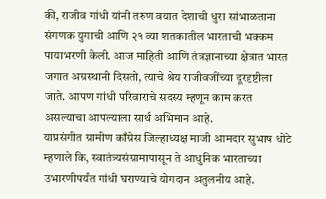की, राजीव गांधी यांनी तरुण वयात देशाची धुरा सांभाळताना संगणक युगाची आणि २१ व्या शतकातील भारताची भक्कम पायाभरणी केली. आज माहिती आणि तंत्रज्ञानाच्या क्षेत्रात भारत जगात अग्रस्थानी दिसतो, त्याचे श्रेय राजीवजींच्या दूरदृष्टीला जाते. आपण गांधी परिवाराचे सदस्य म्हणून काम करत असल्याचा आपल्याला सार्थ अभिमान आहे.
याप्रसंगीत ग्रामीण काँग्रेस जिल्हाध्यक्ष माजी आमदार सुभाष धोटे म्हणाले कि, स्वातंत्र्यसंग्रामापासून ते आधुनिक भारताच्या उभारणीपर्यंत गांधी घराण्याचे योगदान अतुलनीय आहे.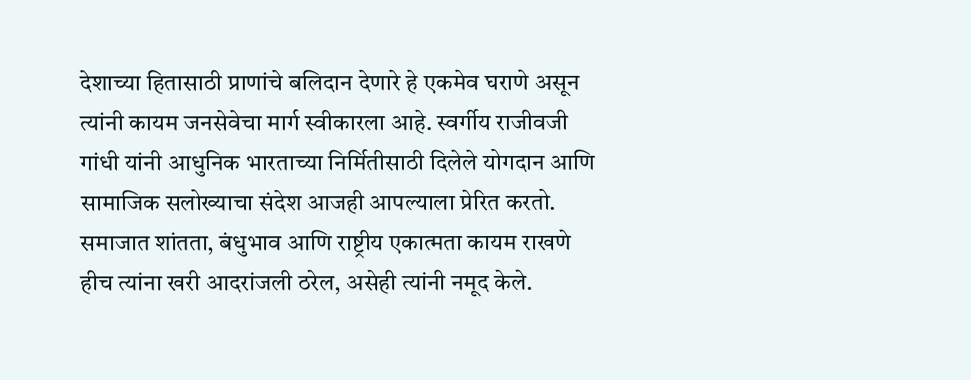देशाच्या हितासाठी प्राणांचे बलिदान देणारे हे एकमेव घराणे असून त्यांनी कायम जनसेवेचा मार्ग स्वीकारला आहे. स्वर्गीय राजीवजी गांधी यांनी आधुनिक भारताच्या निर्मितीसाठी दिलेले योगदान आणि सामाजिक सलोख्याचा संदेश आजही आपल्याला प्रेरित करतो. समाजात शांतता, बंधुभाव आणि राष्ट्रीय एकात्मता कायम राखणे हीच त्यांना खरी आदरांजली ठरेल, असेही त्यांनी नमूद केले.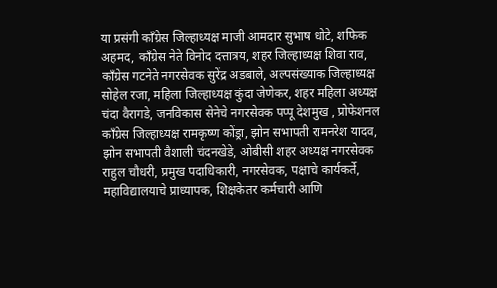या प्रसंगी काँग्रेस जिल्हाध्यक्ष माजी आमदार सुभाष धोटे, शफिक अहमद, काँग्रेस नेते विनोद दत्तात्रय, शहर जिल्हाध्यक्ष शिवा राव, काँग्रेस गटनेते नगरसेवक सुरेंद्र अडबाले, अल्पसंख्याक जिल्हाध्यक्ष सोहेल रजा, महिला जिल्हाध्यक्ष कुंदा जेणेकर, शहर महिला अध्यक्ष चंदा वैरागडे, जनविकास सेनेचे नगरसेवक पप्पू देशमुख , प्रोफेशनल काँग्रेस जिल्हाध्यक्ष रामकृष्ण कोंड्रा, झोन सभापती रामनरेश यादव, झोन सभापती वैशाली चंदनखेडे, ओबीसी शहर अध्यक्ष नगरसेवक राहुल चौधरी, प्रमुख पदाधिकारी, नगरसेवक, पक्षाचे कार्यकर्ते, महाविद्यालयाचे प्राध्यापक, शिक्षकेतर कर्मचारी आणि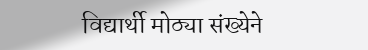विद्यार्थी मोठ्या संख्येने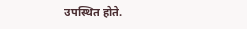उपस्थित होते.